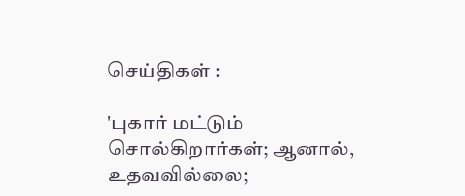செய்திகள் :

'புகார் மட்டும் சொல்கிறார்கள்; ஆனால், உதவவில்லை;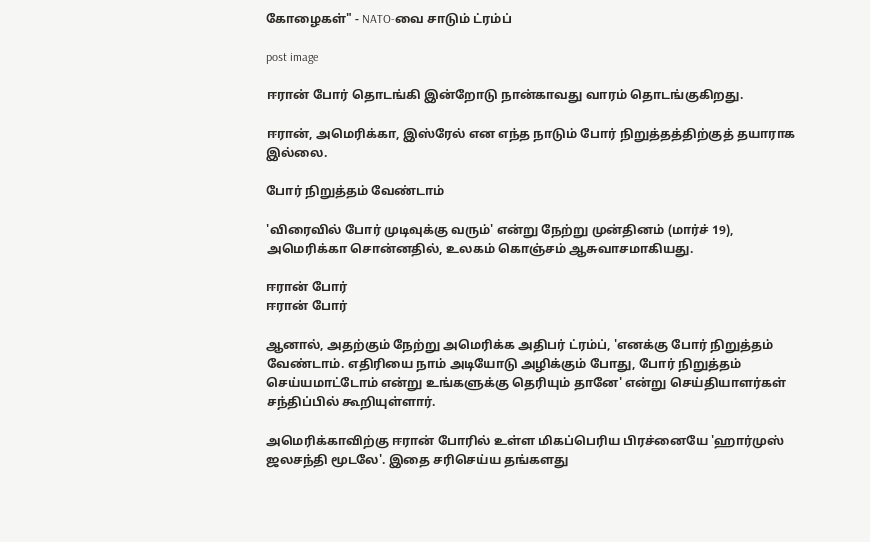கோழைகள்" - NATO-வை சாடும் ட்ரம்ப்

post image

ஈரான் போர் தொடங்கி இன்றோடு நான்காவது வாரம் தொடங்குகிறது.

ஈரான், அமெரிக்கா, இஸ்ரேல் என எந்த நாடும் போர் நிறுத்தத்திற்குத் தயாராக இல்லை.

போர் நிறுத்தம் வேண்டாம்

'விரைவில் போர் முடிவுக்கு வரும்' என்று நேற்று முன்தினம் (மார்ச் 19), அமெரிக்கா சொன்னதில், உலகம் கொஞ்சம் ஆசுவாசமாகியது.

ஈரான் போர்
ஈரான் போர்

ஆனால், அதற்கும் நேற்று அமெரிக்க அதிபர் ட்ரம்ப், 'எனக்கு போர் நிறுத்தம் வேண்டாம். எதிரியை நாம் அடியோடு அழிக்கும் போது, போர் நிறுத்தம் செய்யமாட்டோம் என்று உங்களுக்கு தெரியும் தானே' என்று செய்தியாளர்கள் சந்திப்பில் கூறியுள்ளார்.

அமெரிக்காவிற்கு ஈரான் போரில் உள்ள மிகப்பெரிய பிரச்னையே 'ஹார்முஸ் ஜலசந்தி மூடலே'. இதை சரிசெய்ய தங்களது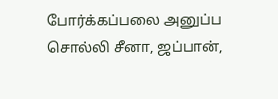போர்க்கப்பலை அனுப்ப சொல்லி சீனா, ஜப்பான்,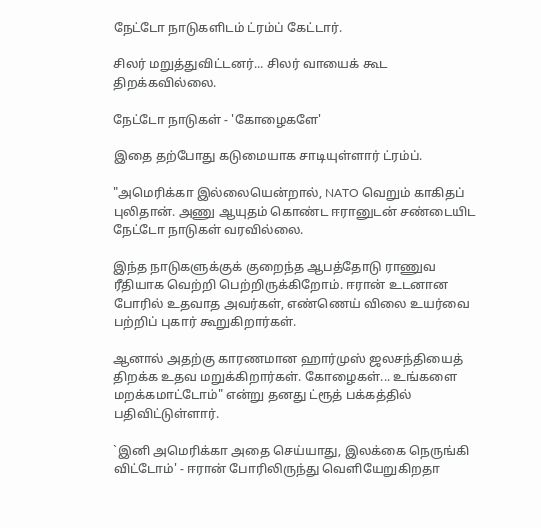நேட்டோ நாடுகளிடம் ட்ரம்ப் கேட்டார்.

சிலர் மறுத்துவிட்டனர்... சிலர் வாயைக் கூட திறக்கவில்லை.

நேட்டோ நாடுகள் - 'கோழைகளே'

இதை தற்போது கடுமையாக சாடியுள்ளார் ட்ரம்ப்.

"அமெரிக்கா இல்லையென்றால், NATO வெறும் காகிதப் புலிதான். அணு ஆயுதம் கொண்ட ஈரானுடன் சண்டையிட நேட்டோ நாடுகள் வரவில்லை.

இந்த நாடுகளுக்குக் குறைந்த ஆபத்தோடு ராணுவ ரீதியாக வெற்றி பெற்றிருக்கிறோம். ஈரான் உடனான போரில் உதவாத அவர்கள், எண்ணெய் விலை உயர்வை பற்றிப் புகார் கூறுகிறார்கள்.

ஆனால் அதற்கு காரணமான ஹார்முஸ் ஜலசந்தியைத் திறக்க உதவ மறுக்கிறார்கள். கோழைகள்... உங்களை மறக்கமாட்டோம்" என்று தனது ட்ரூத் பக்கத்தில் பதிவிட்டுள்ளார்.

`இனி அமெரிக்கா அதை செய்யாது, இலக்கை நெருங்கி விட்டோம்' - ஈரான் போரிலிருந்து வெளியேறுகிறதா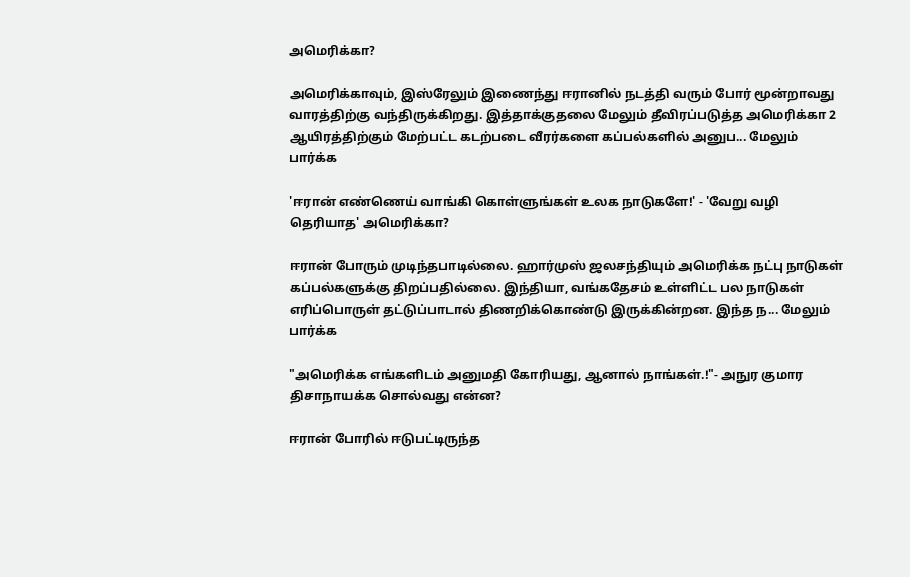அமெரிக்கா?

அமெரிக்காவும், இஸ்ரேலும் இணைந்து ஈரானில் நடத்தி வரும் போர் மூன்றாவது வாரத்திற்கு வந்திருக்கிறது. இத்தாக்குதலை மேலும் தீவிரப்படுத்த அமெரிக்கா 2 ஆயிரத்திற்கும் மேற்பட்ட கடற்படை வீரர்களை கப்பல்களில் அனுப... மேலும் பார்க்க

'ஈரான் எண்ணெய் வாங்கி கொள்ளுங்கள் உலக நாடுகளே!' - 'வேறு வழி தெரியாத' அமெரிக்கா?

ஈரான் போரும் முடிந்தபாடில்லை. ஹார்முஸ் ஜலசந்தியும் அமெரிக்க நட்பு நாடுகள் கப்பல்களுக்கு திறப்பதில்லை. இந்தியா, வங்கதேசம் உள்ளிட்ட பல நாடுகள் எரிப்பொருள் தட்டுப்பாடால் திணறிக்கொண்டு இருக்கின்றன. இந்த ந... மேலும் பார்க்க

"அமெரிக்க எங்களிடம் அனுமதி கோரியது, ஆனால் நாங்கள்.!"- அநுர குமார திசாநாயக்க சொல்வது என்ன?

ஈரான் போரில் ஈடுபட்டிருந்த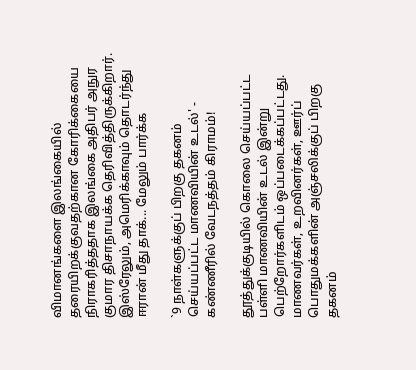விமானங்களை இலங்கையில் தரையிறக்குவதற்கான கோரிக்கையை நிராகரித்ததாக இலங்கை அதிபர் அநுர குமார திசாநாயக்க தெரிவித்திருக்கிறார். இஸ்ரேலும், அமெரிக்காவும் தொடர்ந்து ஈரான் மீது தாக்... மேலும் பார்க்க

`9 நாள்களுக்குப் பிறகு தகனம் செய்யப்பட்ட மாணவியின் உடல்' - கண்ணீரில் வேடநத்தம் கிராமம்!

தூத்துக்குடியில் கொலை செய்யப்பட்ட பள்ளி மாணவியின் உடல் இன்று பெற்றோர்களிடம் ஒப்படைக்கப்பட்டது. மாணவர்கள், உறவினர்கள், ஊர்ப் பொதுமக்களின் அஞ்சலிக்குப் பிறகு தகனம்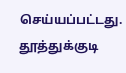செய்யப்பட்டது. தூத்துக்குடி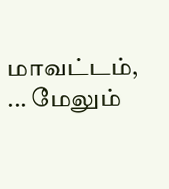மாவட்டம், ... மேலும்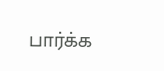பார்க்க